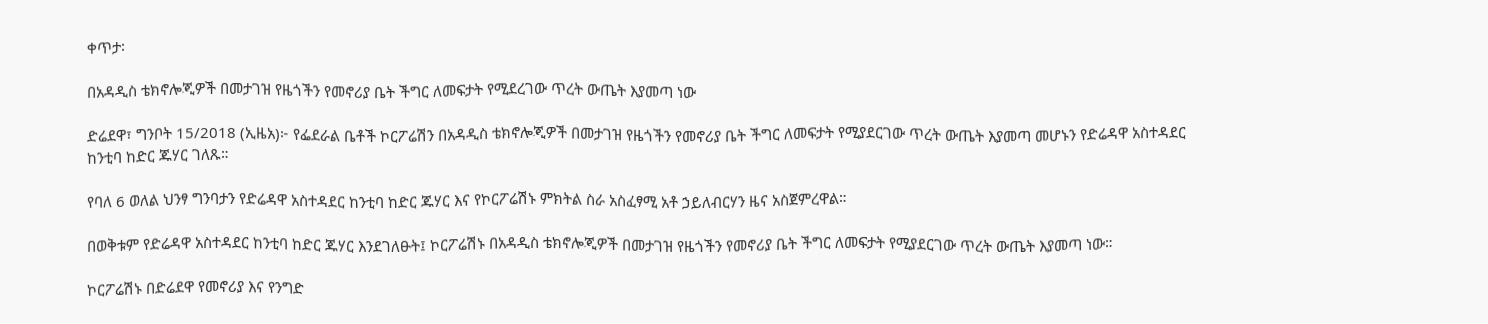ቀጥታ፡

በአዳዲስ ቴክኖሎጂዎች በመታገዝ የዜጎችን የመኖሪያ ቤት ችግር ለመፍታት የሚደረገው ጥረት ውጤት እያመጣ ነው

ድሬደዋ፣ ግንቦት 15/2018 (ኢዜአ)፦ የፌደራል ቤቶች ኮርፖሬሽን በአዳዲስ ቴክኖሎጂዎች በመታገዝ የዜጎችን የመኖሪያ ቤት ችግር ለመፍታት የሚያደርገው ጥረት ውጤት እያመጣ መሆኑን የድሬዳዋ አስተዳደር ከንቲባ ከድር ጁሃር ገለጹ።

የባለ 6 ወለል ህንፃ ግንባታን የድሬዳዋ አስተዳደር ከንቲባ ከድር ጁሃር እና የኮርፖሬሽኑ ምክትል ስራ አስፈፃሚ አቶ ኃይለብርሃን ዜና አስጀምረዋል።

በወቅቱም የድሬዳዋ አስተዳደር ከንቲባ ከድር ጁሃር እንደገለፁት፤ ኮርፖሬሽኑ በአዳዲስ ቴክኖሎጂዎች በመታገዝ የዜጎችን የመኖሪያ ቤት ችግር ለመፍታት የሚያደርገው ጥረት ውጤት እያመጣ ነው።

ኮርፖሬሽኑ በድሬደዋ የመኖሪያ እና የንግድ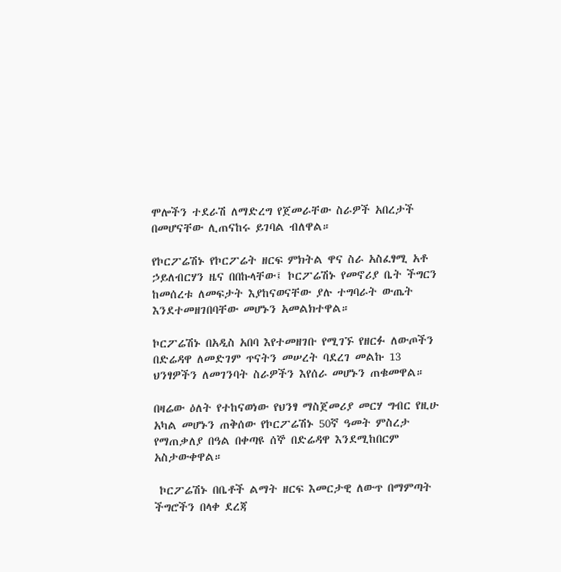ሞሎችን ተደራሽ ለማድረግ የጀመራቸው ስራዎች አበረታች በመሆናቸው ሊጠናከሩ ይገባል ብለዋል።

የኮርፖሬሽኑ የኮርፖሬት ዘርፍ ምክትል ዋና ስራ አስፈፃሚ አቶ ኃይለብርሃን ዜና በበኩላቸው፤ ኮርፖሬሽኑ የመኖሪያ ቤት ችግርን ከመሰረቱ ለመፍታት እያከናወናቸው ያሉ ተግባራት ውጤት እንደተመዘገበባቸው መሆኑን አመልክተዋል።

ኮርፖሬሽኑ በአዲስ አበባ እየተመዘገቡ የሚገኙ የዘርፉ ለውጦችን በድሬዳዋ ለመድገም ጥናትን መሠረት ባደረገ መልኩ 13 ህንፃዎችን ለመገንባት ስራዎችን እየሰራ መሆኑን ጠቁመዋል።

በዛሬው ዕለት የተከናወነው የህንፃ ማስጀመሪያ መርሃ ግብር የዚሁ አካል መሆኑን ጠቅሰው የኮርፖሬሽኑ 50ኛ ዓመት ምስረታ የማጠቃለያ በዓል በቀጣዩ ሰኞ በድሬዳዋ እንደሚከበርም አስታውቀዋል።

 ኮርፖሬሽኑ በቤቶች ልማት ዘርፍ እመርታዊ ለውጥ በማምጣት ችግሮችን በላቀ ደረጃ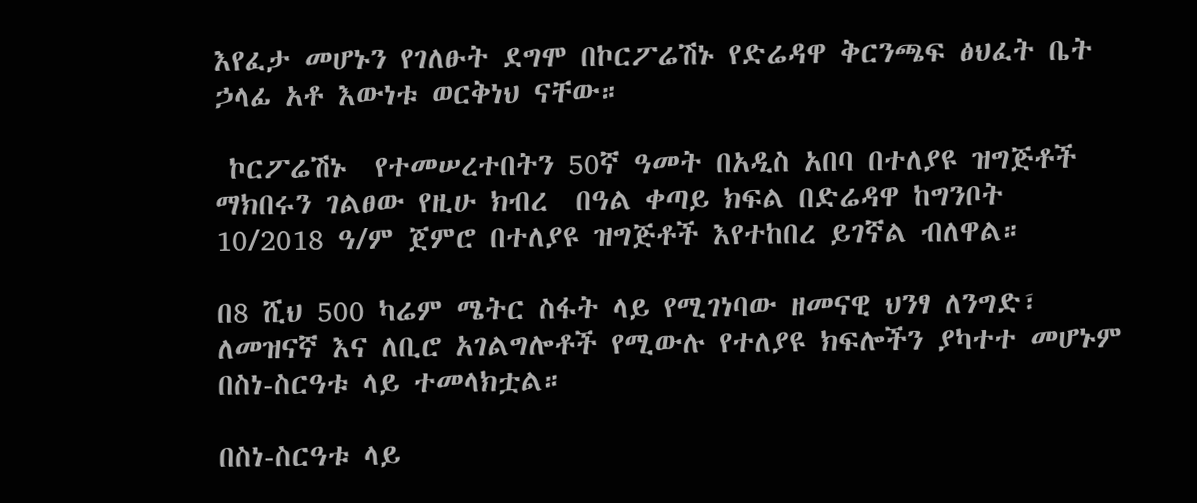እየፈታ መሆኑን የገለፁት ደግሞ በኮርፖሬሽኑ የድሬዳዋ ቅርንጫፍ ፅህፈት ቤት ኃላፊ አቶ እውነቱ ወርቅነህ ናቸው።

 ኮርፖሬሽኑ  የተመሠረተበትን 50ኛ ዓመት በአዲስ አበባ በተለያዩ ዝግጅቶች ማክበሩን ገልፀው የዚሁ ክብረ  በዓል ቀጣይ ክፍል በድሬዳዋ ከግንቦት 10/2018 ዓ/ም ጀምሮ በተለያዩ ዝግጅቶች እየተከበረ ይገኛል ብለዋል።

በ8 ሺህ 500 ካሬም ሜትር ስፋት ላይ የሚገነባው ዘመናዊ ህንፃ ለንግድ፣ ለመዝናኛ እና ለቢሮ አገልግሎቶች የሚውሉ የተለያዩ ክፍሎችን ያካተተ መሆኑም በስነ-ስርዓቱ ላይ ተመላክቷል።

በስነ-ስርዓቱ ላይ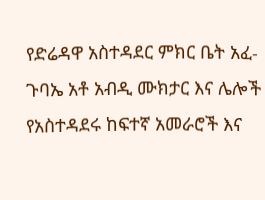የድሬዳዋ አስተዳደር ምክር ቤት አፈ-ጉባኤ አቶ አብዲ ሙክታር እና ሌሎች የአስተዳደሩ ከፍተኛ አመራሮች እና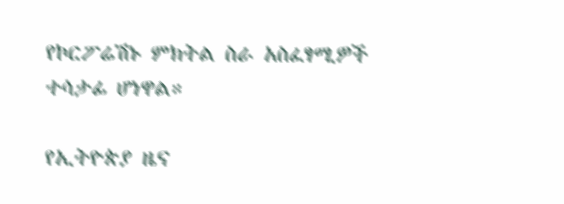የኮርፖሬሽኑ ምክትል ስራ አስፈፃሚዎች ተሳታፊ ሆነዋል።

የኢትዮጵያ ዜና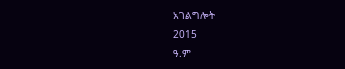አገልግሎት
2015
ዓ.ም